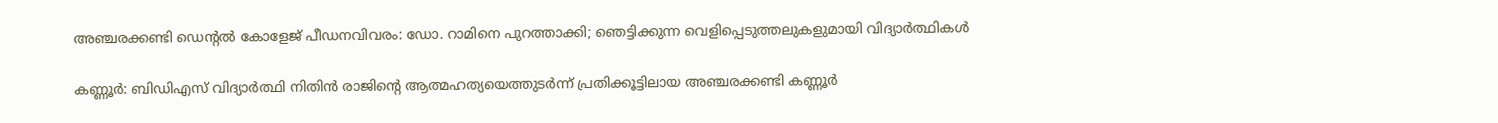അഞ്ചരക്കണ്ടി ഡെന്റല്‍ കോളേജ് പീഡനവിവരം: ഡോ. റാമിനെ പുറത്താക്കി; ഞെട്ടിക്കുന്ന വെളിപ്പെടുത്തലുകളുമായി വിദ്യാര്‍ത്ഥികള്‍

കണ്ണൂര്‍: ബിഡിഎസ് വിദ്യാര്‍ത്ഥി നിതിന്‍ രാജിന്റെ ആത്മഹത്യയെത്തുടര്‍ന്ന് പ്രതിക്കൂട്ടിലായ അഞ്ചരക്കണ്ടി കണ്ണൂര്‍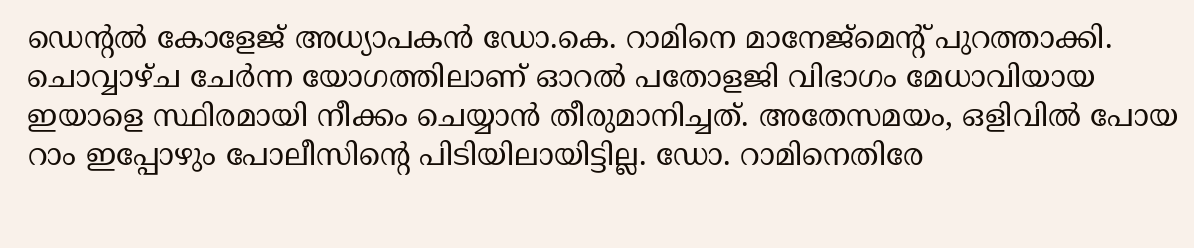ഡെന്റല്‍ കോളേജ് അധ്യാപകന്‍ ഡോ.കെ. റാമിനെ മാനേജ്മെന്റ് പുറത്താക്കി. ചൊവ്വാഴ്ച ചേര്‍ന്ന യോഗത്തിലാണ് ഓറല്‍ പതോളജി വിഭാഗം മേധാവിയായ ഇയാളെ സ്ഥിരമായി നീക്കം ചെയ്യാന്‍ തീരുമാനിച്ചത്. അതേസമയം, ഒളിവില്‍ പോയ റാം ഇപ്പോഴും പോലീസിന്റെ പിടിയിലായിട്ടില്ല. ഡോ. റാമിനെതിരേ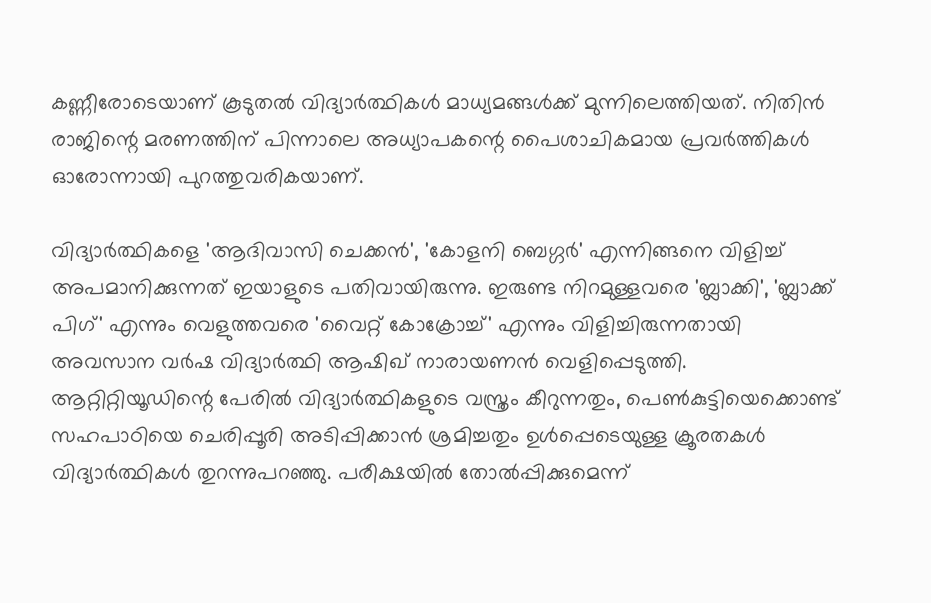കണ്ണീരോടെയാണ് കൂടുതല്‍ വിദ്യാര്‍ത്ഥികള്‍ മാധ്യമങ്ങള്‍ക്ക് മുന്നിലെത്തിയത്. നിതിന്‍ രാജിന്റെ മരണത്തിന് പിന്നാലെ അധ്യാപകന്റെ പൈശാചികമായ പ്രവര്‍ത്തികള്‍ ഓരോന്നായി പുറത്തുവരികയാണ്.

വിദ്യാര്‍ത്ഥികളെ 'ആദിവാസി ചെക്കന്‍', 'കോളനി ബെഗ്ഗര്‍' എന്നിങ്ങനെ വിളിച്ച്‌ അപമാനിക്കുന്നത് ഇയാളുടെ പതിവായിരുന്നു. ഇരുണ്ട നിറമുള്ളവരെ 'ബ്ലാക്കി', 'ബ്ലാക്ക് പിഗ്' എന്നും വെളുത്തവരെ 'വൈറ്റ് കോക്രോച്ച്‌' എന്നും വിളിച്ചിരുന്നതായി അവസാന വര്‍ഷ വിദ്യാര്‍ത്ഥി ആഷിഖ് നാരായണന്‍ വെളിപ്പെടുത്തി. ആറ്റിറ്റിയൂഡിന്റെ പേരില്‍ വിദ്യാര്‍ത്ഥികളുടെ വസ്ത്രം കീറുന്നതും, പെണ്‍കുട്ടിയെക്കൊണ്ട് സഹപാഠിയെ ചെരിപ്പൂരി അടിപ്പിക്കാന്‍ ശ്രമിച്ചതും ഉള്‍പ്പെടെയുള്ള ക്രൂരതകള്‍ വിദ്യാര്‍ത്ഥികള്‍ തുറന്നുപറഞ്ഞു. പരീക്ഷയില്‍ തോല്‍പ്പിക്കുമെന്ന്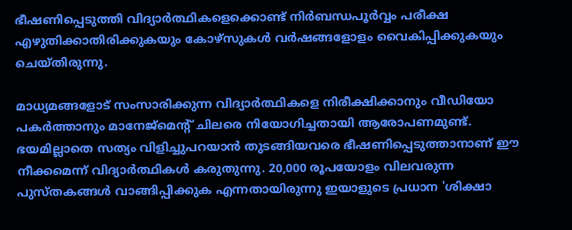ഭീഷണിപ്പെടുത്തി വിദ്യാര്‍ത്ഥികളെക്കൊണ്ട് നിര്‍ബന്ധപൂര്‍വ്വം പരീക്ഷ എഴുതിക്കാതിരിക്കുകയും കോഴ്‌സുകള്‍ വര്‍ഷങ്ങളോളം വൈകിപ്പിക്കുകയും ചെയ്തിരുന്നു.

മാധ്യമങ്ങളോട് സംസാരിക്കുന്ന വിദ്യാര്‍ത്ഥികളെ നിരീക്ഷിക്കാനും വീഡിയോ പകര്‍ത്താനും മാനേജ്മെന്റ് ചിലരെ നിയോഗിച്ചതായി ആരോപണമുണ്ട്. ഭയമില്ലാതെ സത്യം വിളിച്ചുപറയാന്‍ തുടങ്ങിയവരെ ഭീഷണിപ്പെടുത്താനാണ് ഈ നീക്കമെന്ന് വിദ്യാര്‍ത്ഥികള്‍ കരുതുന്നു. 20,000 രൂപയോളം വിലവരുന്ന പുസ്തകങ്ങള്‍ വാങ്ങിപ്പിക്കുക എന്നതായിരുന്നു ഇയാളുടെ പ്രധാന 'ശിക്ഷാ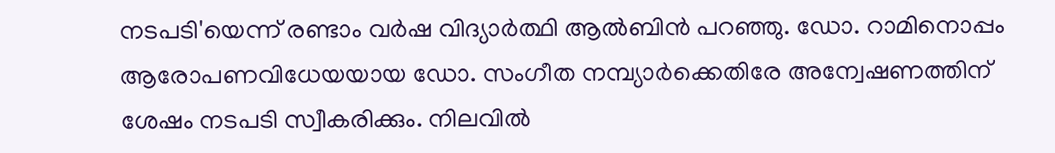നടപടി'യെന്ന് രണ്ടാം വര്‍ഷ വിദ്യാര്‍ത്ഥി ആല്‍ബിന്‍ പറഞ്ഞു. ഡോ. റാമിനൊപ്പം ആരോപണവിധേയയായ ഡോ. സംഗീത നമ്പ്യാര്‍ക്കെതിരേ അന്വേഷണത്തിന് ശേഷം നടപടി സ്വീകരിക്കും. നിലവില്‍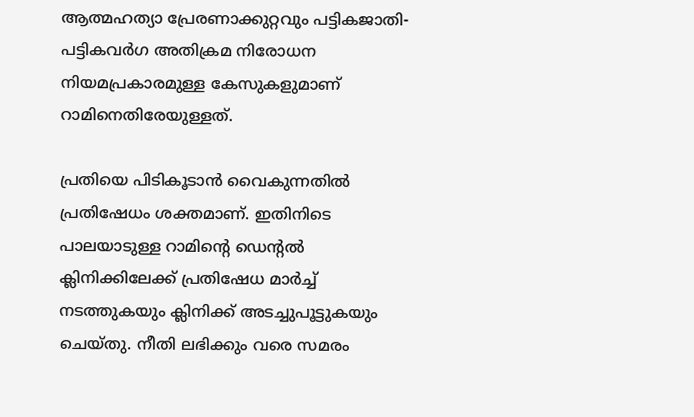ആത്മഹത്യാ പ്രേരണാക്കുറ്റവും പട്ടികജാതി-പട്ടികവര്‍ഗ അതിക്രമ നിരോധന നിയമപ്രകാരമുള്ള കേസുകളുമാണ് റാമിനെതിരേയുള്ളത്.

പ്രതിയെ പിടികൂടാന്‍ വൈകുന്നതില്‍ പ്രതിഷേധം ശക്തമാണ്. ഇതിനിടെ പാലയാടുള്ള റാമിന്റെ ഡെന്റല്‍ ക്ലിനിക്കിലേക്ക് പ്രതിഷേധ മാര്‍ച്ച്‌ നടത്തുകയും ക്ലിനിക്ക് അടച്ചുപൂട്ടുകയും ചെയ്തു. നീതി ലഭിക്കും വരെ സമരം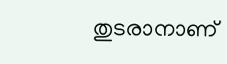തുടരാനാണ്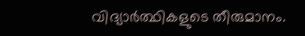വിദ്യാര്‍ത്ഥികളുടെ തീരുമാനം.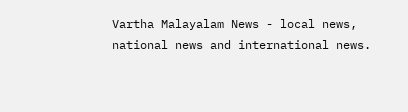Vartha Malayalam News - local news, national news and international news.